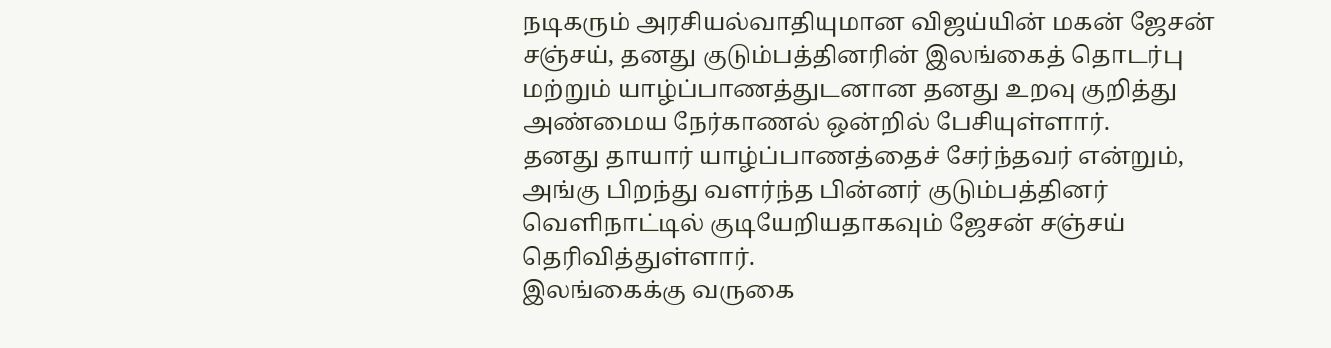நடிகரும் அரசியல்வாதியுமான விஜய்யின் மகன் ஜேசன் சஞ்சய், தனது குடும்பத்தினரின் இலங்கைத் தொடர்பு மற்றும் யாழ்ப்பாணத்துடனான தனது உறவு குறித்து அண்மைய நேர்காணல் ஒன்றில் பேசியுள்ளார்.
தனது தாயார் யாழ்ப்பாணத்தைச் சேர்ந்தவர் என்றும், அங்கு பிறந்து வளர்ந்த பின்னர் குடும்பத்தினர் வெளிநாட்டில் குடியேறியதாகவும் ஜேசன் சஞ்சய் தெரிவித்துள்ளார்.
இலங்கைக்கு வருகை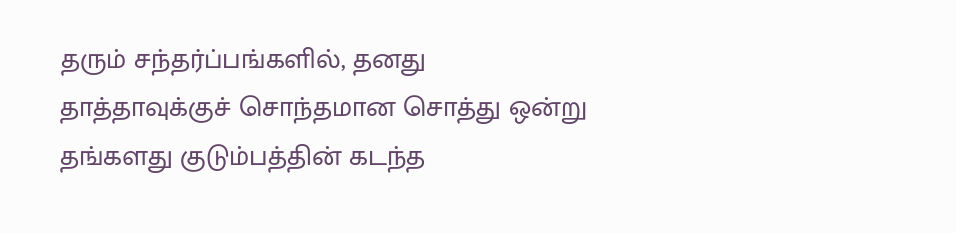தரும் சந்தர்ப்பங்களில், தனது தாத்தாவுக்குச் சொந்தமான சொத்து ஒன்று தங்களது குடும்பத்தின் கடந்த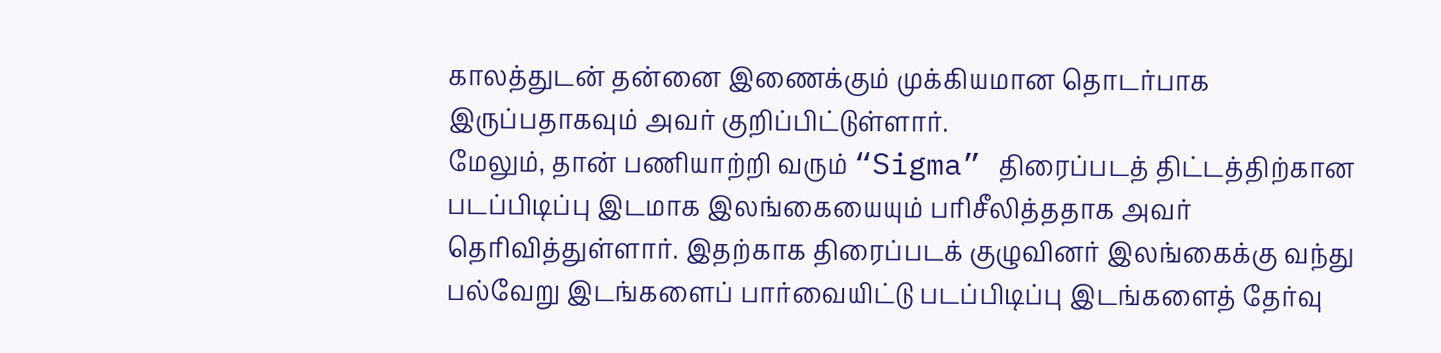காலத்துடன் தன்னை இணைக்கும் முக்கியமான தொடர்பாக இருப்பதாகவும் அவர் குறிப்பிட்டுள்ளார்.
மேலும், தான் பணியாற்றி வரும் “Sigma” திரைப்படத் திட்டத்திற்கான படப்பிடிப்பு இடமாக இலங்கையையும் பரிசீலித்ததாக அவர் தெரிவித்துள்ளார். இதற்காக திரைப்படக் குழுவினர் இலங்கைக்கு வந்து பல்வேறு இடங்களைப் பார்வையிட்டு படப்பிடிப்பு இடங்களைத் தேர்வு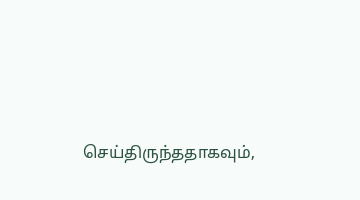செய்திருந்ததாகவும்,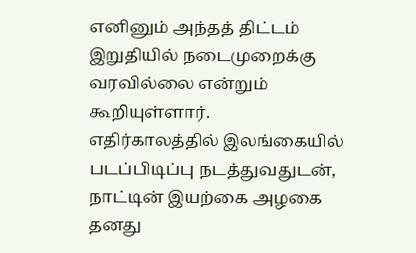எனினும் அந்தத் திட்டம் இறுதியில் நடைமுறைக்கு வரவில்லை என்றும் கூறியுள்ளார்.
எதிர்காலத்தில் இலங்கையில் படப்பிடிப்பு நடத்துவதுடன், நாட்டின் இயற்கை அழகை தனது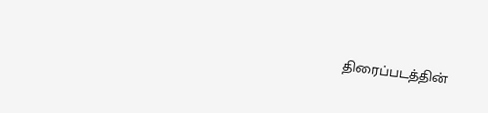திரைப்படத்தின்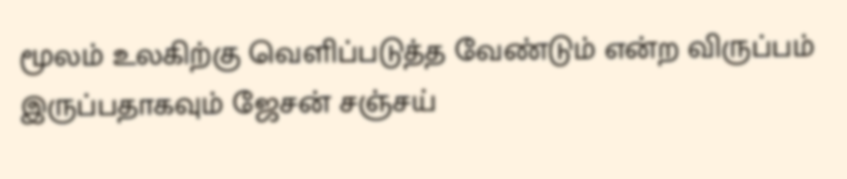மூலம் உலகிற்கு வெளிப்படுத்த வேண்டும் என்ற விருப்பம் இருப்பதாகவும் ஜேசன் சஞ்சய்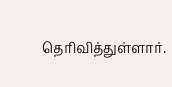தெரிவித்துள்ளார்.